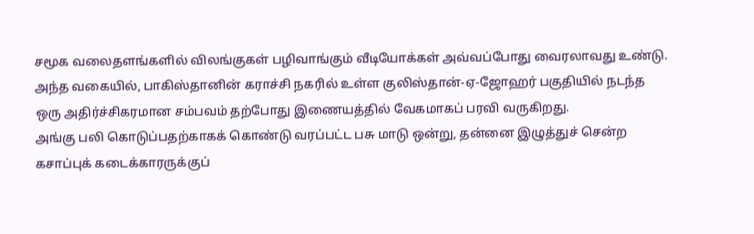சமூக வலைதளங்களில் விலங்குகள் பழிவாங்கும் வீடியோக்கள் அவ்வப்போது வைரலாவது உண்டு. அந்த வகையில், பாகிஸ்தானின் கராச்சி நகரில் உள்ள குலிஸ்தான்-ஏ-ஜோஹர் பகுதியில் நடந்த ஒரு அதிர்ச்சிகரமான சம்பவம் தற்போது இணையத்தில் வேகமாகப் பரவி வருகிறது.
அங்கு பலி கொடுப்பதற்காகக் கொண்டு வரப்பட்ட பசு மாடு ஒன்று, தன்னை இழுத்துச் சென்ற கசாப்புக் கடைக்காரருக்குப்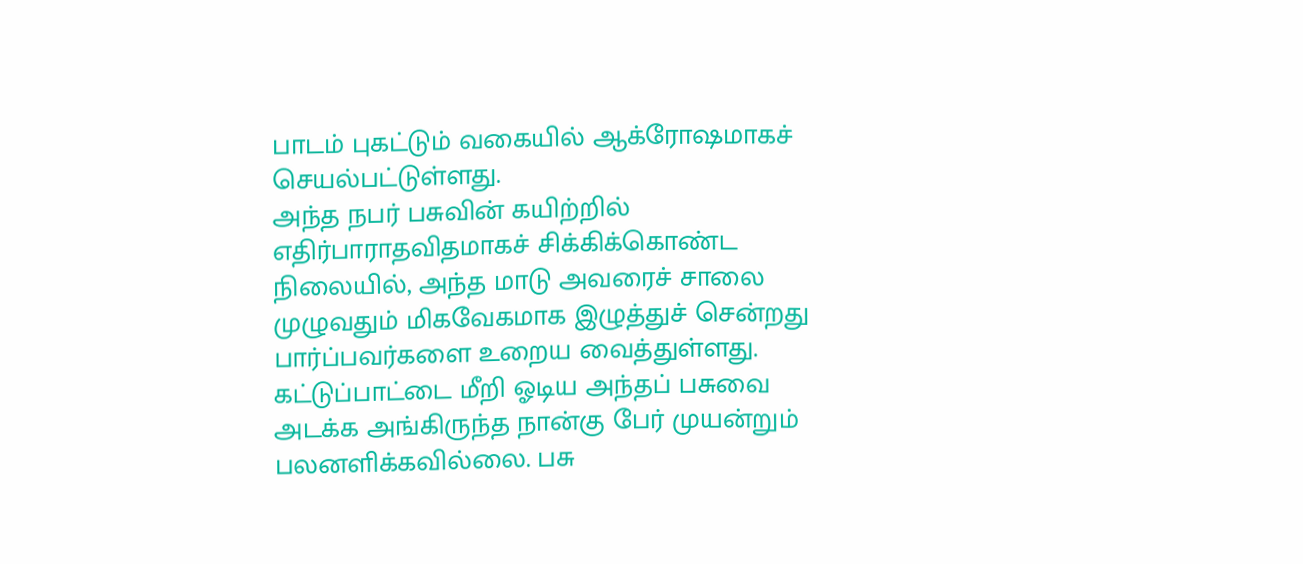பாடம் புகட்டும் வகையில் ஆக்ரோஷமாகச் செயல்பட்டுள்ளது.
அந்த நபர் பசுவின் கயிற்றில் எதிர்பாராதவிதமாகச் சிக்கிக்கொண்ட நிலையில், அந்த மாடு அவரைச் சாலை முழுவதும் மிகவேகமாக இழுத்துச் சென்றது பார்ப்பவர்களை உறைய வைத்துள்ளது.
கட்டுப்பாட்டை மீறி ஓடிய அந்தப் பசுவை அடக்க அங்கிருந்த நான்கு பேர் முயன்றும் பலனளிக்கவில்லை. பசு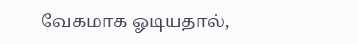வேகமாக ஓடியதால்,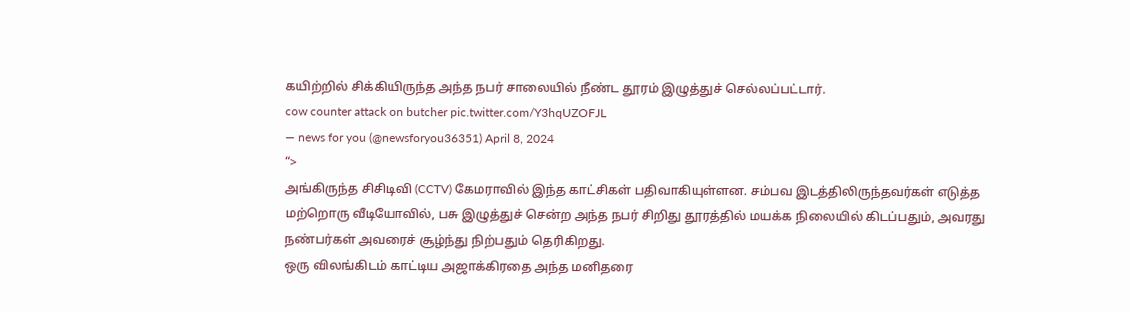கயிற்றில் சிக்கியிருந்த அந்த நபர் சாலையில் நீண்ட தூரம் இழுத்துச் செல்லப்பட்டார்.
cow counter attack on butcher pic.twitter.com/Y3hqUZOFJL
— news for you (@newsforyou36351) April 8, 2024
“>
அங்கிருந்த சிசிடிவி (CCTV) கேமராவில் இந்த காட்சிகள் பதிவாகியுள்ளன. சம்பவ இடத்திலிருந்தவர்கள் எடுத்த மற்றொரு வீடியோவில், பசு இழுத்துச் சென்ற அந்த நபர் சிறிது தூரத்தில் மயக்க நிலையில் கிடப்பதும், அவரது நண்பர்கள் அவரைச் சூழ்ந்து நிற்பதும் தெரிகிறது.
ஒரு விலங்கிடம் காட்டிய அஜாக்கிரதை அந்த மனிதரை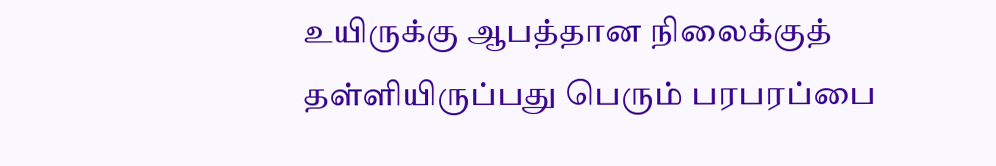உயிருக்கு ஆபத்தான நிலைக்குத் தள்ளியிருப்பது பெரும் பரபரப்பை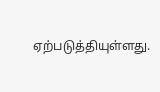ஏற்படுத்தியுள்ளது.